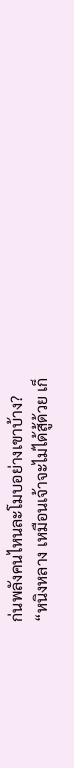ก่นพลังคนไหนละโมบอย่างเขาบ้าง?
“หนิงหลาง เหมือนเจ้าจะไม่ได้สู้ด้วย เก็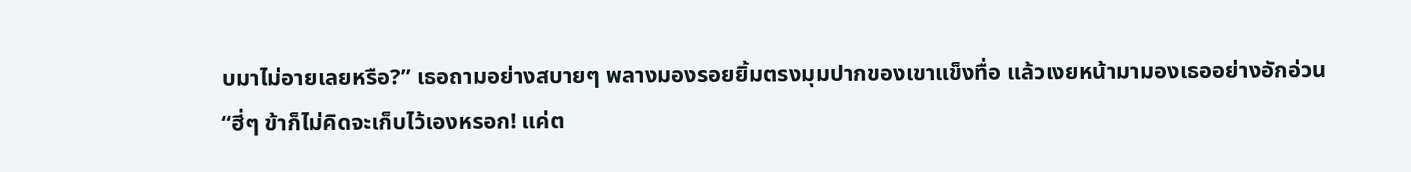บมาไม่อายเลยหรือ?” เธอถามอย่างสบายๆ พลางมองรอยยิ้มตรงมุมปากของเขาแข็งทื่อ แล้วเงยหน้ามามองเธออย่างอักอ่วน
“ฮี่ๆ ข้าก็ไม่คิดจะเก็บไว้เองหรอก! แค่ต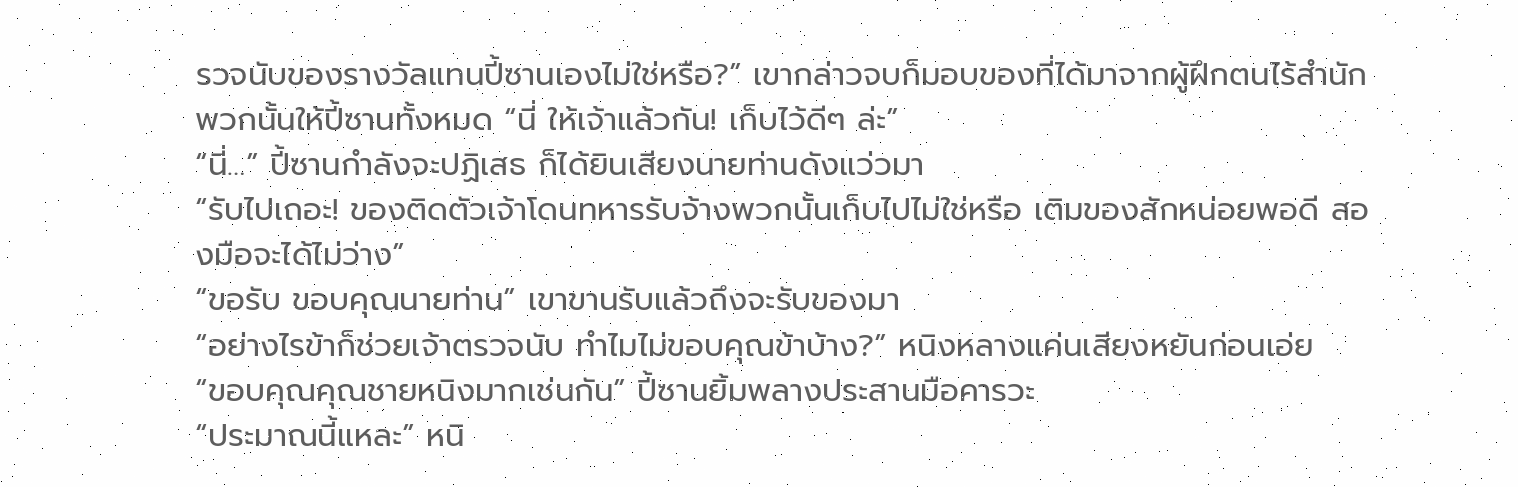รวจนับของรางวัลแทนปี้ซานเองไม่ใช่หรือ?” เขากล่าวจบก็มอบของที่ได้มาจากผู้ฝึกตนไร้สำนักพวกนั้นให้ปี้ซานทั้งหมด “นี่ ให้เจ้าแล้วกัน! เก็บไว้ดีๆ ล่ะ”
“นี่…” ปี้ซานกำลังจะปฏิเสธ ก็ได้ยินเสียงนายท่านดังแว่วมา
“รับไปเถอะ! ของติดตัวเจ้าโดนทหารรับจ้างพวกนั้นเก็บไปไม่ใช่หรือ เติมของสักหน่อยพอดี สองมือจะได้ไม่ว่าง”
“ขอรับ ขอบคุณนายท่าน” เขาขานรับแล้วถึงจะรับของมา
“อย่างไรข้าก็ช่วยเจ้าตรวจนับ ทำไมไม่ขอบคุณข้าบ้าง?” หนิงหลางแค่นเสียงหยันก่อนเอ่ย
“ขอบคุณคุณชายหนิงมากเช่นกัน” ปี้ซานยิ้มพลางประสานมือคารวะ
“ประมาณนี้แหละ” หนิ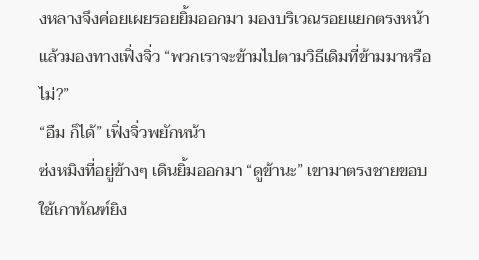งหลางจึงค่อยเผยรอยยิ้มออกมา มองบริเวณรอยแยกตรงหน้า แล้วมองทางเฟิ่งจิ่ว “พวกเราจะข้ามไปตามวิธีเดิมที่ข้ามมาหรือไม่?”
“อืม ก็ได้” เฟิ่งจิ่วพยักหน้า
ซ่งหมิงที่อยู่ข้างๆ เดินยิ้มออกมา “ดูข้านะ” เขามาตรงชายขอบ ใช้เกาทัณฑ์ยิง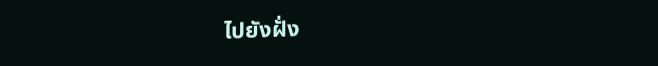ไปยังฝั่ง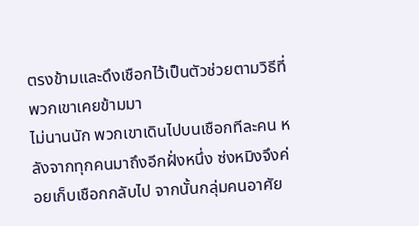ตรงข้ามและดึงเชือกไว้เป็นตัวช่วยตามวิธีที่พวกเขาเคยข้ามมา
ไม่นานนัก พวกเขาเดินไปบนเชือกทีละคน หลังจากทุกคนมาถึงอีกฝั่งหนึ่ง ซ่งหมิงจึงค่อยเก็บเชือกกลับไป จากนั้นกลุ่มคนอาศัย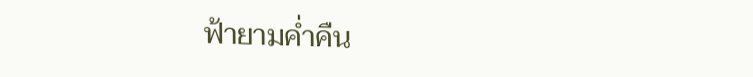ฟ้ายามค่ำคืน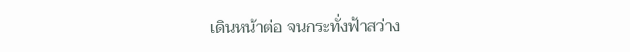เดินหน้าต่อ จนกระทั่งฟ้าสว่าง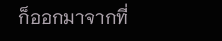ก็ออกมาจากที่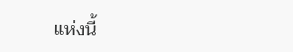แห่งนี้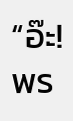“อ๊ะ! พร